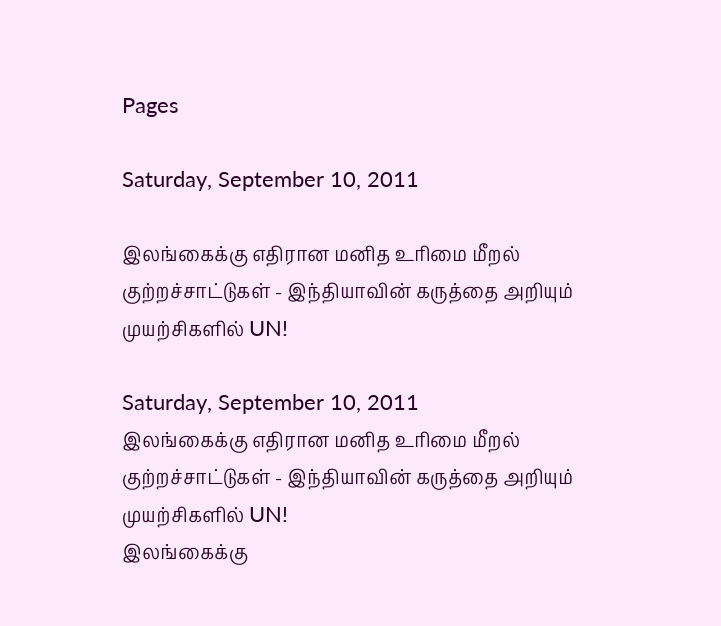Pages

Saturday, September 10, 2011

இலங்கைக்கு எதிரான மனித உரிமை மீறல் குற்றச்சாட்டுகள் - இந்தியாவின் கருத்தை அறியும் முயற்சிகளில் UN!

Saturday, September 10, 2011
இலங்கைக்கு எதிரான மனித உரிமை மீறல் குற்றச்சாட்டுகள் - இந்தியாவின் கருத்தை அறியும் முயற்சிகளில் UN!
இலங்கைக்கு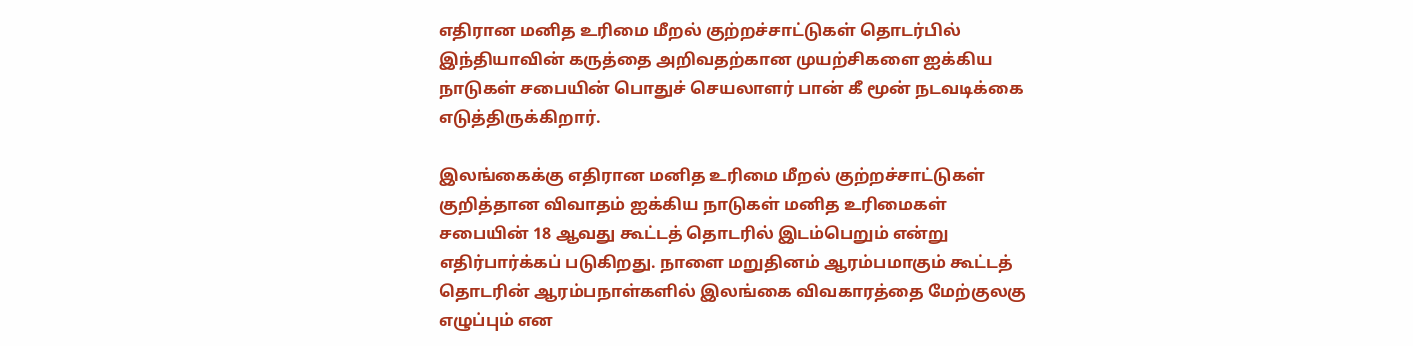எதிரான மனித உரிமை மீறல் குற்றச்சாட்டுகள் தொடர்பில் இந்தியாவின் கருத்தை அறிவதற்கான முயற்சிகளை ஐக்கிய நாடுகள் சபையின் பொதுச் செயலாளர் பான் கீ மூன் நடவடிக்கை எடுத்திருக்கிறார்.

இலங்கைக்கு எதிரான மனித உரிமை மீறல் குற்றச்சாட்டுகள் குறித்தான விவாதம் ஐக்கிய நாடுகள் மனித உரிமைகள் சபையின் 18 ஆவது கூட்டத் தொடரில் இடம்பெறும் என்று எதிர்பார்க்கப் படுகிறது. நாளை மறுதினம் ஆரம்பமாகும் கூட்டத் தொடரின் ஆரம்பநாள்களில் இலங்கை விவகாரத்தை மேற்குலகு எழுப்பும் என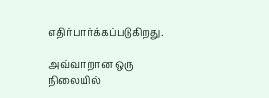எதிர்பார்க்கப்படுகிறது.

அவ்வாறான ஒரு நிலையில்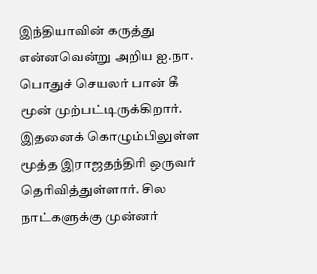இந்தியாவின் கருத்து என்னவென்று அறிய ஐ.நா. பொதுச் செயலர் பான் கீ மூன் முற்பட்டிருக்கிறார். இதனைக் கொழும்பிலுள்ள மூத்த இராஜதந்திரி ஒருவர் தெரிவித்துள்ளார். சில நாட்களுக்கு முன்னர்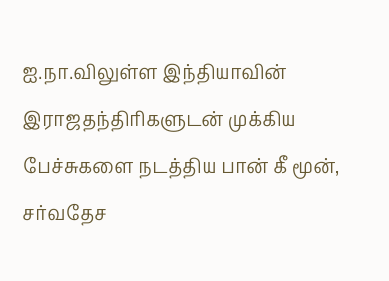ஐ.நா.விலுள்ள இந்தியாவின் இராஜதந்திரிகளுடன் முக்கிய பேச்சுகளை நடத்திய பான் கீ மூன், சர்வதேச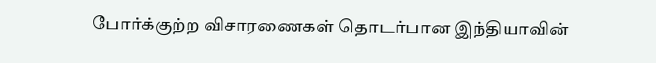போர்க்குற்ற விசாரணைகள் தொடர்பான இந்தியாவின்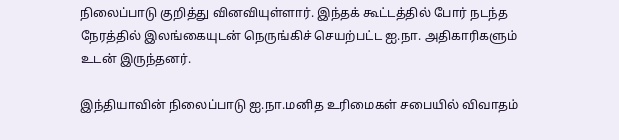நிலைப்பாடு குறித்து வினவியுள்ளார். இந்தக் கூட்டத்தில் போர் நடந்த நேரத்தில் இலங்கையுடன் நெருங்கிச் செயற்பட்ட ஐ.நா. அதிகாரிகளும் உடன் இருந்தனர்.

இந்தியாவின் நிலைப்பாடு ஐ.நா.மனித உரிமைகள் சபையில் விவாதம்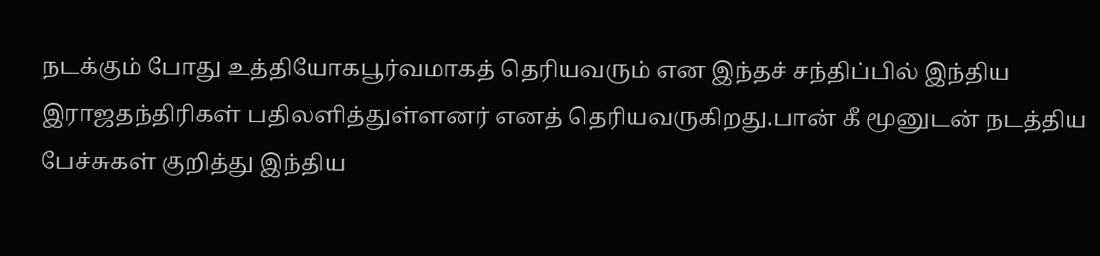நடக்கும் போது உத்தியோகபூர்வமாகத் தெரியவரும் என இந்தச் சந்திப்பில் இந்திய இராஜதந்திரிகள் பதிலளித்துள்ளனர் எனத் தெரியவருகிறது.பான் கீ மூனுடன் நடத்திய பேச்சுகள் குறித்து இந்திய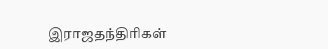இராஜதந்திரிகள்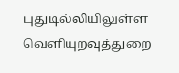புதுடில்லியிலுள்ள வெளியுறவுத்துறை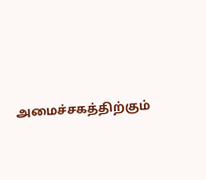அமைச்சகத்திற்கும்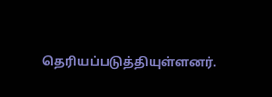தெரியப்படுத்தியுள்ளனர்.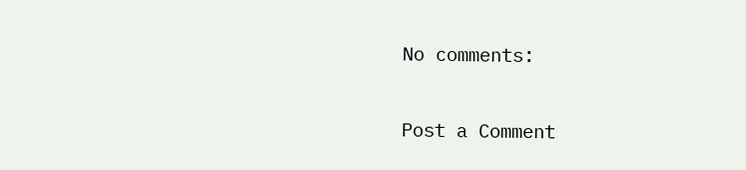No comments:

Post a Comment